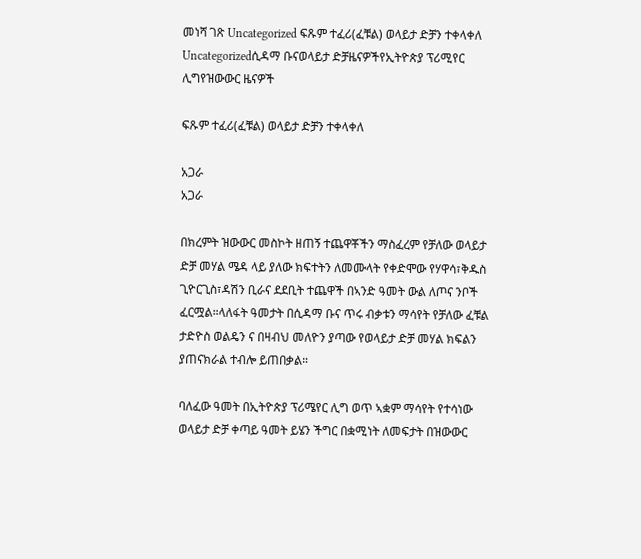መነሻ ገጽ Uncategorized ፍጹም ተፈሪ(ፈቹል) ወላይታ ድቻን ተቀላቀለ
Uncategorizedሲዳማ ቡናወላይታ ድቻዜናዎችየኢትዮጵያ ፕሪሚየር ሊግየዝውውር ዜናዎች

ፍጹም ተፈሪ(ፈቹል) ወላይታ ድቻን ተቀላቀለ

አጋራ
አጋራ

በክረምት ዝውውር መስኮት ዘጠኝ ተጨዋቾችን ማስፈረም የቻለው ወላይታ ድቻ መሃል ሜዳ ላይ ያለው ክፍተትን ለመሙላት የቀድሞው የሃዋሳ፣ቅዱስ ጊዮርጊስ፣ዳሽን ቢራና ደደቢት ተጨዋች በኣንድ ዓመት ውል ለጦና ንቦች ፈርሟል።ላለፋት ዓመታት በሲዳማ ቡና ጥሩ ብቃቱን ማሳየት የቻለው ፈቹል ታድዮስ ወልዴን ና በዛብህ መለዮን ያጣው የወላይታ ድቻ መሃል ክፍልን ያጠናክራል ተብሎ ይጠበቃል።

ባለፈው ዓመት በኢትዮጵያ ፕሪሜየር ሊግ ወጥ ኣቋም ማሳየት የተሳነው ወላይታ ድቻ ቀጣይ ዓመት ይሄን ችግር በቋሚነት ለመፍታት በዝውውር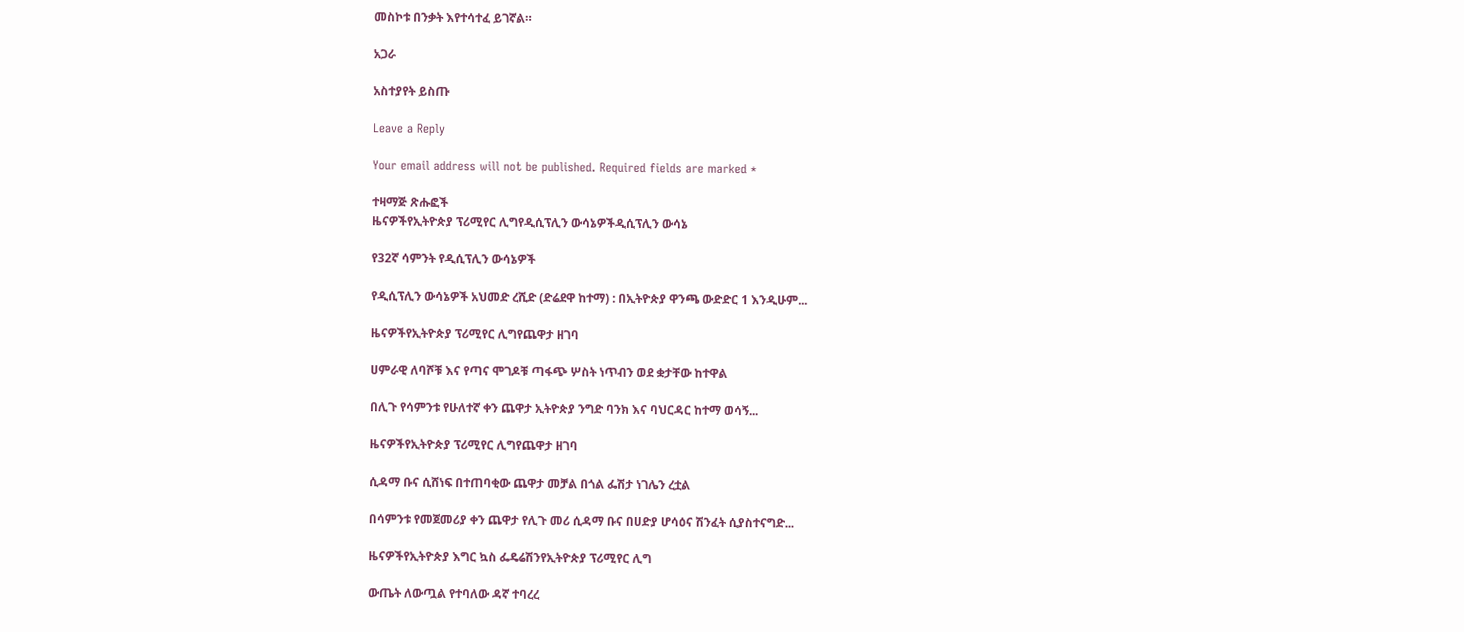መስኮቱ በንቃት እየተሳተፈ ይገኛል።

አጋራ

አስተያየት ይስጡ

Leave a Reply

Your email address will not be published. Required fields are marked *

ተዛማጅ ጽሑፎች
ዜናዎችየኢትዮጵያ ፕሪሚየር ሊግየዲሲፕሊን ውሳኔዎችዲሲፕሊን ውሳኔ

የ32ኛ ሳምንት የዲሲፕሊን ውሳኔዎች

የዲሲፕሊን ውሳኔዎች አህመድ ረሺድ (ድሬደዋ ከተማ) : በኢትዮጵያ ዋንጫ ውድድር 1 እንዲሁም...

ዜናዎችየኢትዮጵያ ፕሪሚየር ሊግየጨዋታ ዘገባ

ሀምራዊ ለባሾቹ እና የጣና ሞገዶቹ ጣፋጭ ሦስት ነጥብን ወደ ቋታቸው ከተዋል

በሊጉ የሳምንቱ የሁለተኛ ቀን ጨዋታ ኢትዮጵያ ንግድ ባንክ እና ባህርዳር ከተማ ወሳኝ...

ዜናዎችየኢትዮጵያ ፕሪሚየር ሊግየጨዋታ ዘገባ

ሲዳማ ቡና ሲሸነፍ በተጠባቂው ጨዋታ መቻል በጎል ፌሽታ ነገሌን ረቷል

በሳምንቱ የመጀመሪያ ቀን ጨዋታ የሊጉ መሪ ሲዳማ ቡና በሀድያ ሆሳዕና ሽንፈት ሲያስተናግድ...

ዜናዎችየኢትዮጵያ እግር ኳስ ፌዴሬሽንየኢትዮጵያ ፕሪሚየር ሊግ

ውጤት ለውጧል የተባለው ዳኛ ተባረረ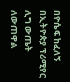በዮሴፍ ከፈለኝ በኢትዮጵያ ፕሪሚየር ሊግ ውጤት ለውጠዋል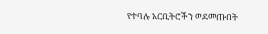የተባሉ አርቢትሮችን ወደመጡበት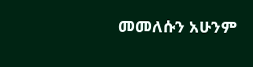መመለሱን አሁንም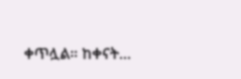ቀጥሏል። ከቀናት...